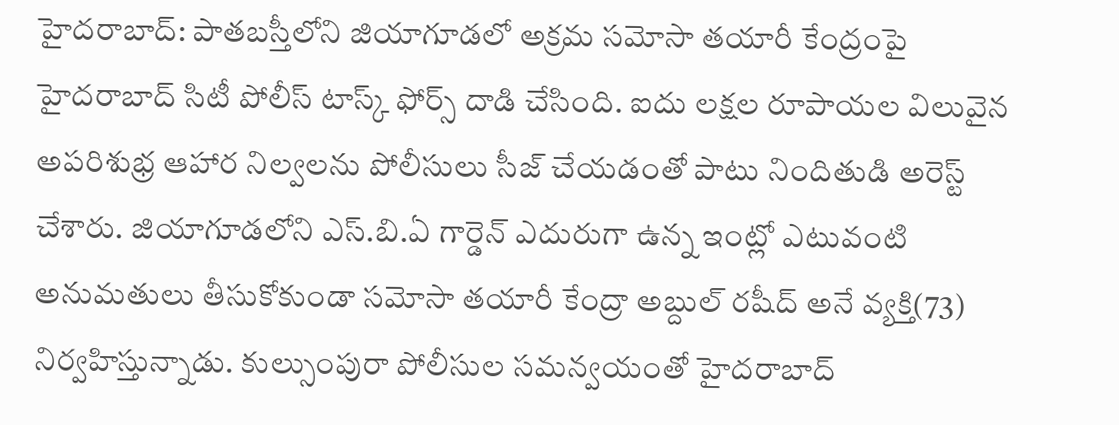హైదరాబాద్: పాతబస్తీలోని జియాగూడలో అక్రమ సమోసా తయారీ కేంద్రంపై హైదరాబాద్ సిటీ పోలీస్ టాస్క్ ఫోర్స్ దాడి చేసింది. ఐదు లక్షల రూపాయల విలువైన అపరిశుభ్ర ఆహార నిల్వలను పోలీసులు సీజ్ చేయడంతో పాటు నిందితుడి అరెస్ట్ చేశారు. జియాగూడలోని ఎస్.బి.ఏ గార్డెన్ ఎదురుగా ఉన్న ఇంట్లో ఎటువంటి అనుమతులు తీసుకోకుండా సమోసా తయారీ కేంద్రా అబ్దుల్ రషీద్ అనే వ్యక్తి(73) నిర్వహిస్తున్నాడు. కుల్సుంపురా పోలీసుల సమన్వయంతో హైదరాబాద్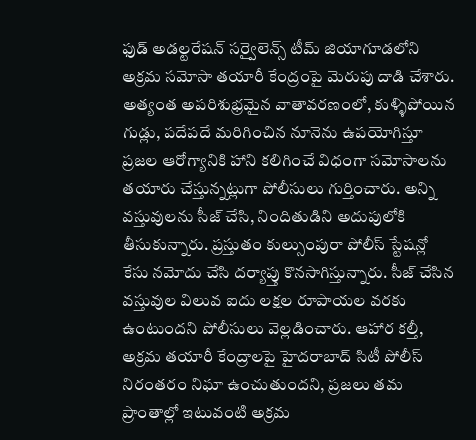ఫుడ్ అడల్టరేషన్ సర్వైలెన్స్ టీమ్ జియాగూడలోని అక్రమ సమోసా తయారీ కేంద్రంపై మెరుపు దాడి చేశారు. అత్యంత అపరిశుభ్రమైన వాతావరణంలో, కుళ్ళిపోయిన గుడ్లు, పదేపదే మరిగించిన నూనెను ఉపయోగిస్తూ ప్రజల ఆరోగ్యానికి హాని కలిగించే విధంగా సమోసాలను తయారు చేస్తున్నట్లుగా పోలీసులు గుర్తించారు. అన్ని వస్తువులను సీజ్ చేసి, నిందితుడిని అదుపులోకి తీసుకున్నారు. ప్రస్తుతం కుల్సుంపురా పోలీస్ స్టేషన్లో కేసు నమోదు చేసి దర్యాప్తు కొనసాగిస్తున్నారు. సీజ్ చేసిన వస్తువుల విలువ ఐదు లక్షల రూపాయల వరకు ఉంటుందని పోలీసులు వెల్లడించారు. ఆహార కల్తీ, అక్రమ తయారీ కేంద్రాలపై హైదరాబాద్ సిటీ పోలీస్ నిరంతరం నిఘా ఉంచుతుందని, ప్రజలు తమ ప్రాంతాల్లో ఇటువంటి అక్రమ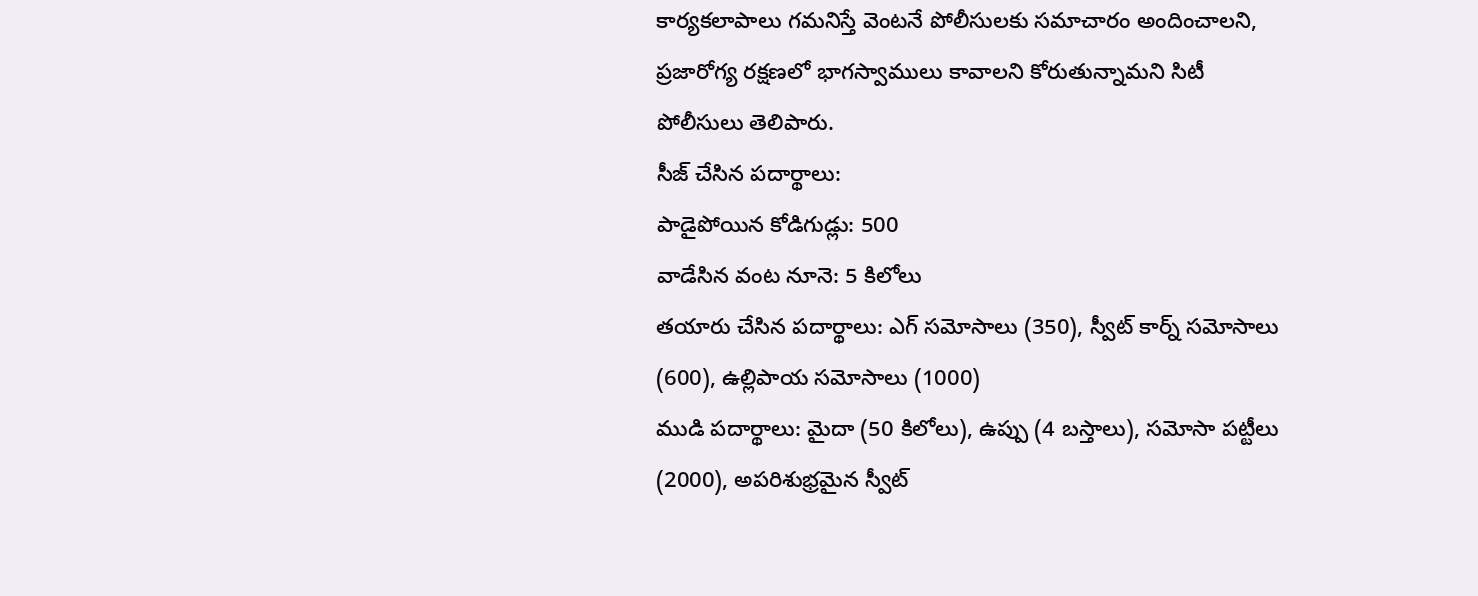కార్యకలాపాలు గమనిస్తే వెంటనే పోలీసులకు సమాచారం అందించాలని, ప్రజారోగ్య రక్షణలో భాగస్వాములు కావాలని కోరుతున్నామని సిటీ పోలీసులు తెలిపారు.
సీజ్ చేసిన పదార్థాలు:
పాడైపోయిన కోడిగుడ్లు: 500
వాడేసిన వంట నూనె: 5 కిలోలు
తయారు చేసిన పదార్థాలు: ఎగ్ సమోసాలు (350), స్వీట్ కార్న్ సమోసాలు (600), ఉల్లిపాయ సమోసాలు (1000)
ముడి పదార్థాలు: మైదా (50 కిలోలు), ఉప్పు (4 బస్తాలు), సమోసా పట్టీలు (2000), అపరిశుభ్రమైన స్వీట్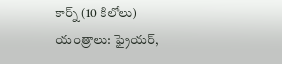కార్న్ (10 కిలోలు)
యంత్రాలు: ఫ్రైయర్,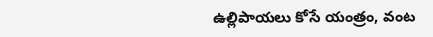ఉల్లిపాయలు కోసే యంత్రం, వంట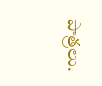పాత్రలు.